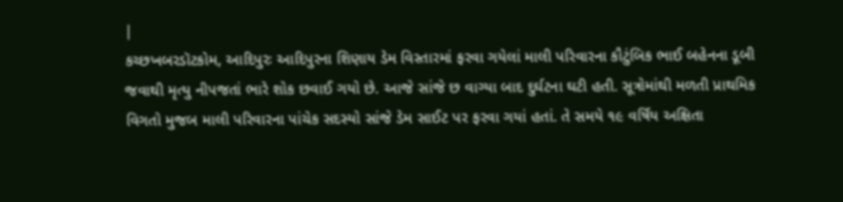|
કચ્છખબરડૉટકોમ, આદિપુરઃ આદિપુરના શિણાય ડેમ વિસ્તારમાં ફરવા ગયેલાં માલી પરિવારના કૌટુંબિક ભાઈ બહેનના ડૂબી જવાથી મૃત્યુ નીપજતાં ભારે શોક છવાઈ ગયો છે. આજે સાંજે છ વાગ્યા બાદ દુર્ઘટના ઘટી હતી. સૂત્રોમાંથી મળતી પ્રાથમિક વિગતો મુજબ માલી પરિવારના પાંચેક સદસ્યો સાંજે ડેમ સાઈટ પર ફરવા ગયાં હતાં. તે સમયે ૧૯ વર્ષિય અક્ષિતા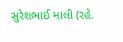સુરેશભાઈ માલી (રહે.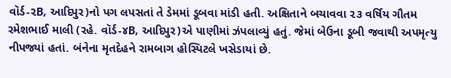વૉર્ડ-૨B, આદિપુર)નો પગ લપસતાં તે ડેમમાં ડૂબવા માંડી હતી. અક્ષિતાને બચાવવા ૨૩ વર્ષિય ગૌતમ રમેશભાઈ માલી (રહે. વૉર્ડ-૪B, આદિપુર)એ પાણીમાં ઝંપલાવ્યું હતું. જેમાં બેઉના ડૂબી જવાથી અપમૃત્યુ નીપજ્યાં હતાં. બંનેના મૃતદેહને રામબાગ હોસ્પિટલે ખસેડાયાં છે.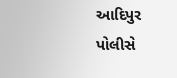આદિપુર પોલીસે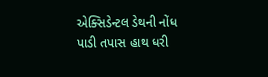એક્સિડેન્ટલ ડેથની નોંધ પાડી તપાસ હાથ ધરી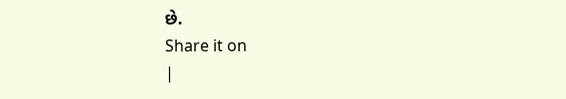છે.
Share it on
|